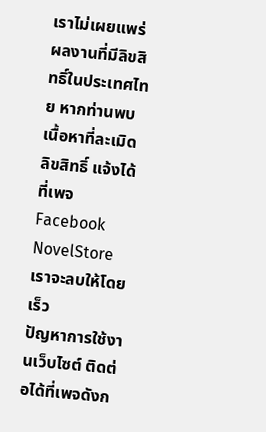เราไม่เผยแพร่ผลงานที่มีลิขสิทธิ์ในประเทศไทย หากท่านพบเนื้อหาที่ละเมิดลิขสิทธิ์ แจ้งได้ที่เพจ Facebook NovelStore เราจะลบให้โดยเร็ว
ปัญหาการใช้งานเว็บไซต์ ติดต่อได้ที่เพจดังก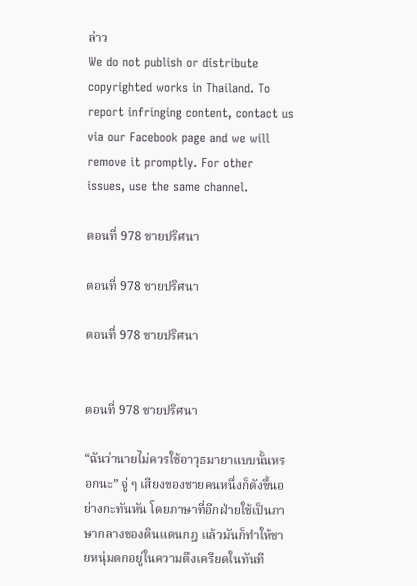ล่าว
We do not publish or distribute copyrighted works in Thailand. To report infringing content, contact us via our Facebook page and we will remove it promptly. For other issues, use the same channel.

ตอนที่ 978 ชายปริศนา

ตอนที่ 978 ชายปริศนา

ตอนที่ 978 ชายปริศนา


ตอนที่ 978 ชายปริศนา

“ฉันว่านายไม่ควรใช้อาวุธมายาแบบนั้นหรอกนะ” จู่ ๆ เสียงของชายคนหนึ่งก็ดังขึ้นอย่างกะทันหัน โดยภาษาที่อีกฝ่ายใช้เป็นภาษากลางของดินแดนกฎ แล้วมันก็ทำให้ชายหนุ่มตกอยู่ในความตึงเครียดในทันที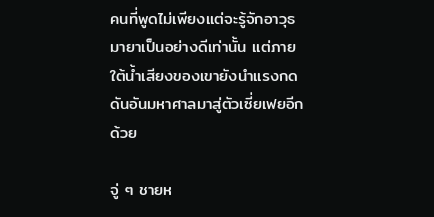คนที่พูดไม่เพียงแต่จะรู้จักอาวุธมายาเป็นอย่างดีเท่านั้น แต่ภายใต้น้ำเสียงของเขายังนำแรงกดดันอันมหาศาลมาสู่ตัวเซี่ยเฟยอีกด้วย

จู่ ๆ ชายห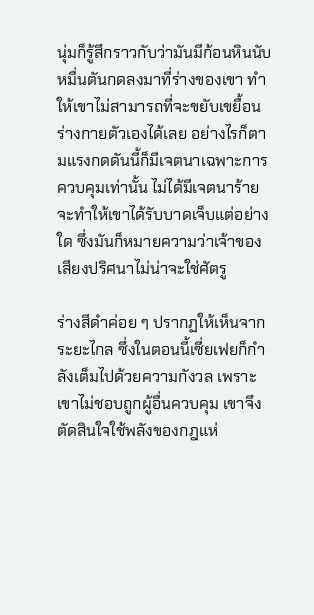นุ่มก็รู้สึกราวกับว่ามันมีก้อนหินนับหมื่นตันกดลงมาที่ร่างของเขา ทำให้เขาไม่สามารถที่จะขยับเขยื้อนร่างกายตัวเองได้เลย อย่างไรก็ตามแรงกดดันนี้ก็มีเจตนาเฉพาะการควบคุมเท่านั้น ไม่ได้มีเจตนาร้ายจะทำให้เขาได้รับบาดเจ็บแต่อย่างใด ซึ่งมันก็หมายความว่าเจ้าของเสียงปริศนาไม่น่าจะใช่ศัตรู

ร่างสีดำค่อย ๆ ปรากฏให้เห็นจากระยะไกล ซึ่งในตอนนี้เซี่ยเฟยก็กำลังเต็มไปด้วยความกังวล เพราะเขาไม่ชอบถูกผู้อื่นควบคุม เขาจึงตัดสินใจใช้พลังของกฎแห่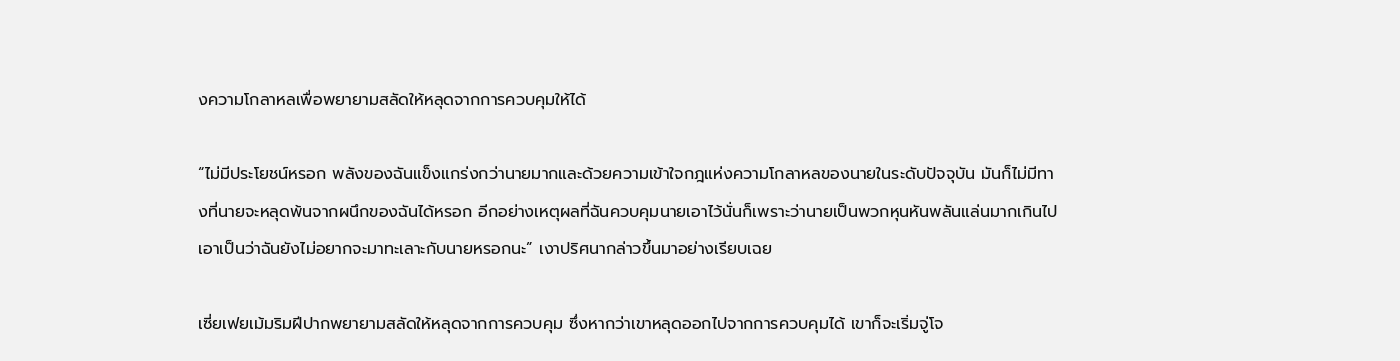งความโกลาหลเพื่อพยายามสลัดให้หลุดจากการควบคุมให้ได้

“ไม่มีประโยชน์หรอก พลังของฉันแข็งแกร่งกว่านายมากและด้วยความเข้าใจกฎแห่งความโกลาหลของนายในระดับปัจจุบัน มันก็ไม่มีทางที่นายจะหลุดพ้นจากผนึกของฉันได้หรอก อีกอย่างเหตุผลที่ฉันควบคุมนายเอาไว้นั่นก็เพราะว่านายเป็นพวกหุนหันพลันแล่นมากเกินไป เอาเป็นว่าฉันยังไม่อยากจะมาทะเลาะกับนายหรอกนะ” เงาปริศนากล่าวขึ้นมาอย่างเรียบเฉย

เซี่ยเฟยเม้มริมฝีปากพยายามสลัดให้หลุดจากการควบคุม ซึ่งหากว่าเขาหลุดออกไปจากการควบคุมได้ เขาก็จะเริ่มจู่โจ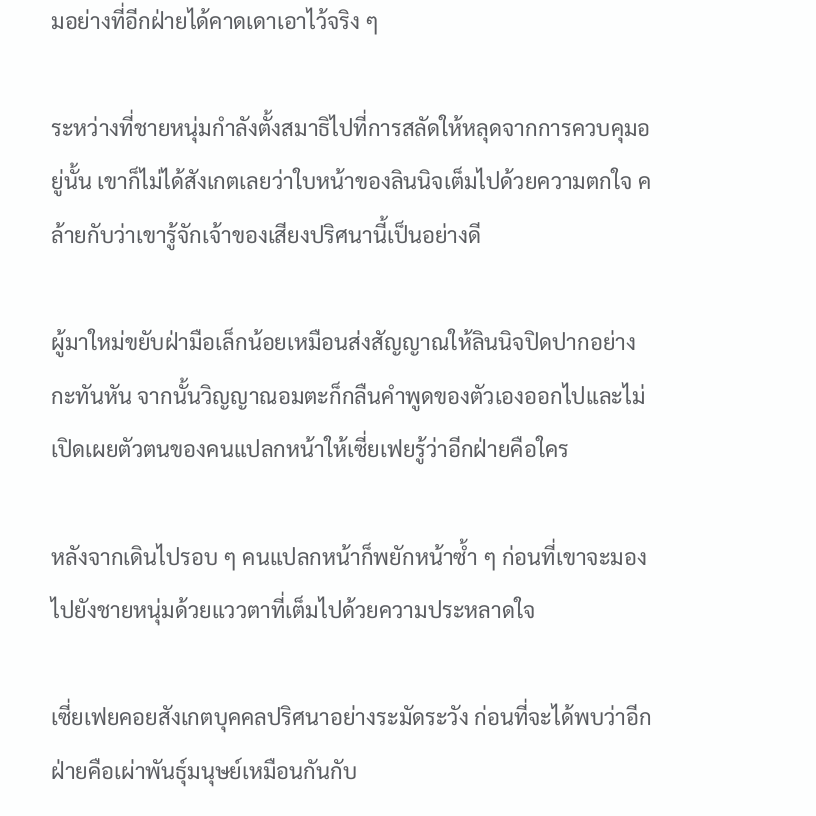มอย่างที่อีกฝ่ายได้คาดเดาเอาไว้จริง ๆ

ระหว่างที่ชายหนุ่มกำลังตั้งสมาธิไปที่การสลัดให้หลุดจากการควบคุมอยู่นั้น เขาก็ไม่ได้สังเกตเลยว่าใบหน้าของลินนิจเต็มไปด้วยความตกใจ คล้ายกับว่าเขารู้จักเจ้าของเสียงปริศนานี้เป็นอย่างดี

ผู้มาใหม่ขยับฝ่ามือเล็กน้อยเหมือนส่งสัญญาณให้ลินนิจปิดปากอย่างกะทันหัน จากนั้นวิญญาณอมตะก็กลืนคำพูดของตัวเองออกไปและไม่เปิดเผยตัวตนของคนแปลกหน้าให้เซี่ยเฟยรู้ว่าอีกฝ่ายคือใคร

หลังจากเดินไปรอบ ๆ คนแปลกหน้าก็พยักหน้าซ้ำ ๆ ก่อนที่เขาจะมองไปยังชายหนุ่มด้วยแววตาที่เต็มไปด้วยความประหลาดใจ

เซี่ยเฟยคอยสังเกตบุคคลปริศนาอย่างระมัดระวัง ก่อนที่จะได้พบว่าอีกฝ่ายคือเผ่าพันธุ์มนุษย์เหมือนกันกับ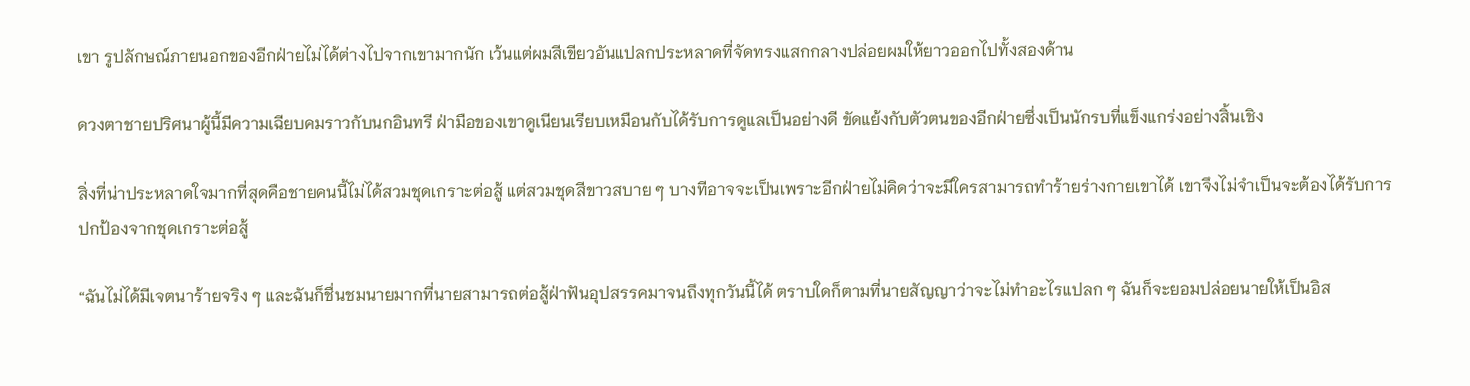เขา รูปลักษณ์ภายนอกของอีกฝ่ายไม่ได้ต่างไปจากเขามากนัก เว้นแต่ผมสีเขียวอันแปลกประหลาดที่จัดทรงแสกกลางปล่อยผมให้ยาวออกไปทั้งสองด้าน

ดวงตาชายปริศนาผู้นี้มีความเฉียบคมราวกับนกอินทรี ฝ่ามือของเขาดูเนียนเรียบเหมือนกับได้รับการดูแลเป็นอย่างดี ขัดแย้งกับตัวตนของอีกฝ่ายซึ่งเป็นนักรบที่แข็งแกร่งอย่างสิ้นเชิง

สิ่งที่น่าประหลาดใจมากที่สุดคือชายคนนี้ไม่ได้สวมชุดเกราะต่อสู้ แต่สวมชุดสีขาวสบาย ๆ บางทีอาจจะเป็นเพราะอีกฝ่ายไม่คิดว่าจะมีใครสามารถทำร้ายร่างกายเขาได้ เขาจึงไม่จำเป็นจะต้องได้รับการปกป้องจากชุดเกราะต่อสู้

“ฉันไม่ได้มีเจตนาร้ายจริง ๆ และฉันก็ชื่นชมนายมากที่นายสามารถต่อสู้ฝ่าฟันอุปสรรคมาจนถึงทุกวันนี้ได้ ตราบใดก็ตามที่นายสัญญาว่าจะไม่ทำอะไรแปลก ๆ ฉันก็จะยอมปล่อยนายให้เป็นอิส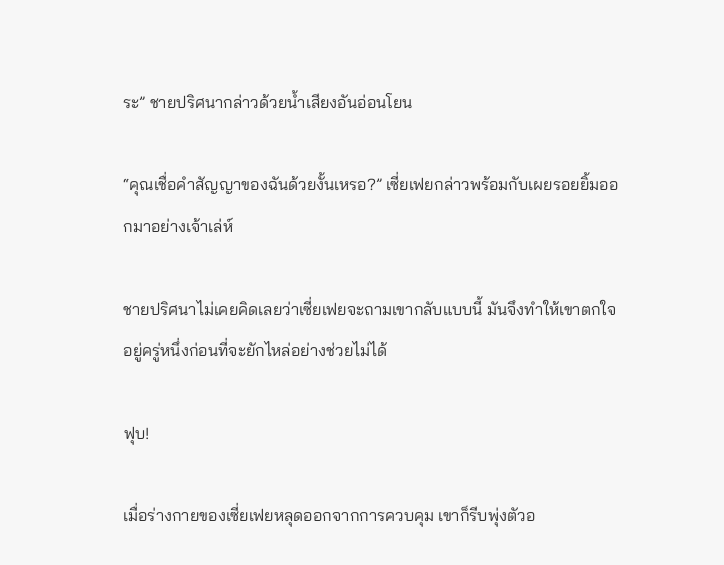ระ” ชายปริศนากล่าวด้วยน้ำเสียงอันอ่อนโยน

“คุณเชื่อคำสัญญาของฉันด้วยงั้นเหรอ?” เซี่ยเฟยกล่าวพร้อมกับเผยรอยยิ้มออกมาอย่างเจ้าเล่ห์

ชายปริศนาไม่เคยคิดเลยว่าเซี่ยเฟยจะถามเขากลับแบบนี้ มันจึงทำให้เขาตกใจอยู่ครู่หนึ่งก่อนที่จะยักไหล่อย่างช่วยไม่ได้

ฟุบ!

เมื่อร่างกายของเซี่ยเฟยหลุดออกจากการควบคุม เขาก็รีบพุ่งตัวอ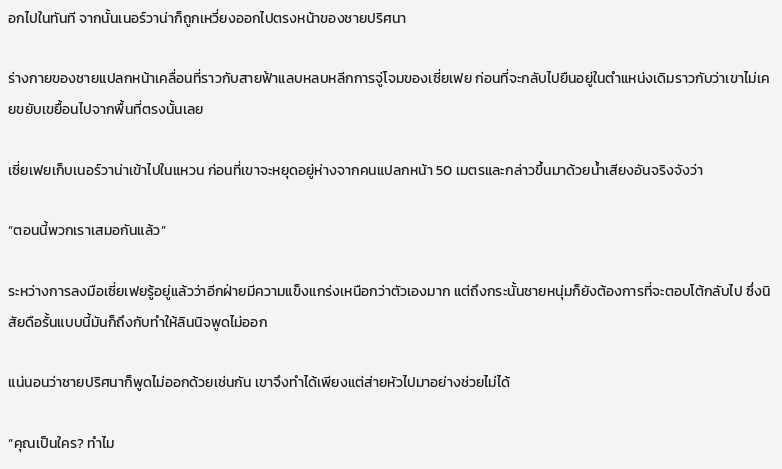อกไปในทันที จากนั้นเนอร์วาน่าก็ถูกเหวี่ยงออกไปตรงหน้าของชายปริศนา

ร่างกายของชายแปลกหน้าเคลื่อนที่ราวกับสายฟ้าแลบหลบหลีกการจู่โจมของเซี่ยเฟย ก่อนที่จะกลับไปยืนอยู่ในตำแหน่งเดิมราวกับว่าเขาไม่เคยขยับเขยื้อนไปจากพื้นที่ตรงนั้นเลย

เซี่ยเฟยเก็บเนอร์วาน่าเข้าไปในแหวน ก่อนที่เขาจะหยุดอยู่ห่างจากคนแปลกหน้า 50 เมตรและกล่าวขึ้นมาด้วยน้ำเสียงอันจริงจังว่า

“ตอนนี้พวกเราเสมอกันแล้ว”

ระหว่างการลงมือเซี่ยเฟยรู้อยู่แล้วว่าอีกฝ่ายมีความแข็งแกร่งเหนือกว่าตัวเองมาก แต่ถึงกระนั้นชายหนุ่มก็ยังต้องการที่จะตอบโต้กลับไป ซึ่งนิสัยดือรั้นแบบนี้มันก็ถึงกับทำให้ลินนิจพูดไม่ออก

แน่นอนว่าชายปริศนาก็พูดไม่ออกด้วยเช่นกัน เขาจึงทำได้เพียงแต่ส่ายหัวไปมาอย่างช่วยไม่ได้

“คุณเป็นใคร? ทำไม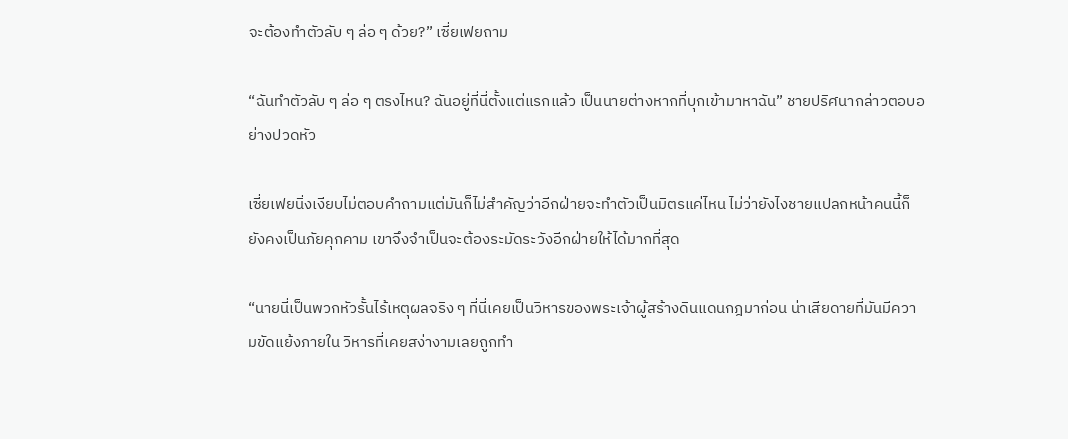จะต้องทำตัวลับ ๆ ล่อ ๆ ด้วย?” เซี่ยเฟยถาม

“ฉันทำตัวลับ ๆ ล่อ ๆ ตรงไหน? ฉันอยู่ที่นี่ตั้งแต่แรกแล้ว เป็นนายต่างหากที่บุกเข้ามาหาฉัน” ชายปริศนากล่าวตอบอย่างปวดหัว

เซี่ยเฟยนิ่งเงียบไม่ตอบคำถามแต่มันก็ไม่สำคัญว่าอีกฝ่ายจะทำตัวเป็นมิตรแค่ไหน ไม่ว่ายังไงชายแปลกหน้าคนนี้ก็ยังคงเป็นภัยคุกคาม เขาจึงจำเป็นจะต้องระมัดระวังอีกฝ่ายให้ได้มากที่สุด

“นายนี่เป็นพวกหัวรั้นไร้เหตุผลจริง ๆ ที่นี่เคยเป็นวิหารของพระเจ้าผู้สร้างดินแดนกฎมาก่อน น่าเสียดายที่มันมีความขัดแย้งภายใน วิหารที่เคยสง่างามเลยถูกทำ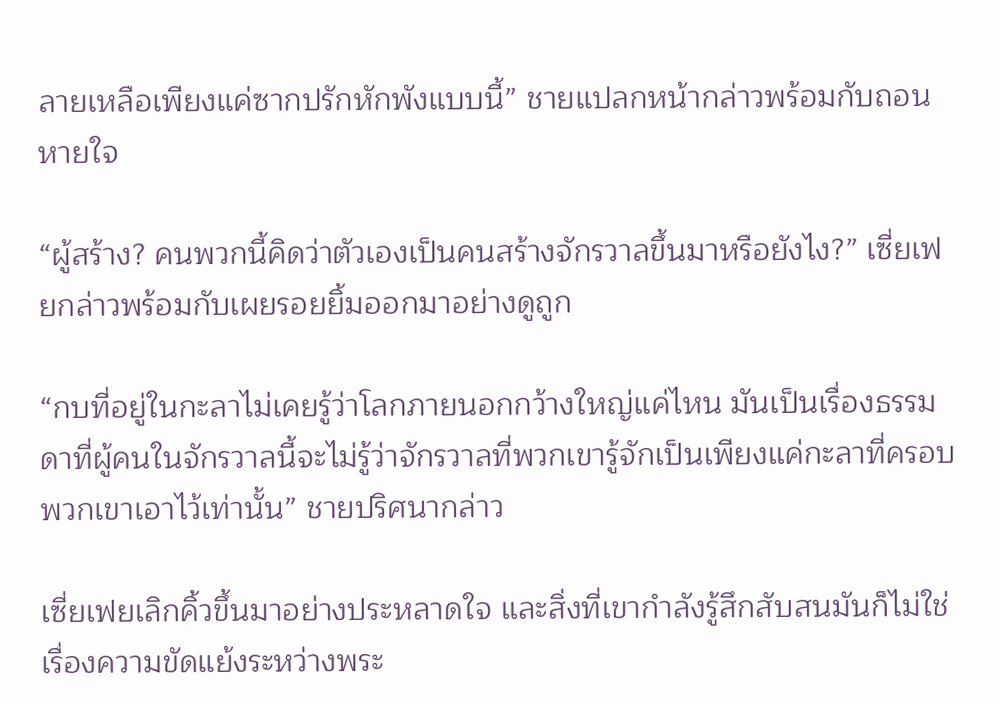ลายเหลือเพียงแค่ซากปรักหักพังแบบนี้” ชายแปลกหน้ากล่าวพร้อมกับถอนหายใจ

“ผู้สร้าง? คนพวกนี้คิดว่าตัวเองเป็นคนสร้างจักรวาลขึ้นมาหรือยังไง?” เซี่ยเฟยกล่าวพร้อมกับเผยรอยยิ้มออกมาอย่างดูถูก

“กบที่อยู่ในกะลาไม่เคยรู้ว่าโลกภายนอกกว้างใหญ่แค่ไหน มันเป็นเรื่องธรรมดาที่ผู้คนในจักรวาลนี้จะไม่รู้ว่าจักรวาลที่พวกเขารู้จักเป็นเพียงแค่กะลาที่ครอบพวกเขาเอาไว้เท่านั้น” ชายปริศนากล่าว

เซี่ยเฟยเลิกคิ้วขึ้นมาอย่างประหลาดใจ และสิ่งที่เขากำลังรู้สึกสับสนมันก็ไม่ใช่เรื่องความขัดแย้งระหว่างพระ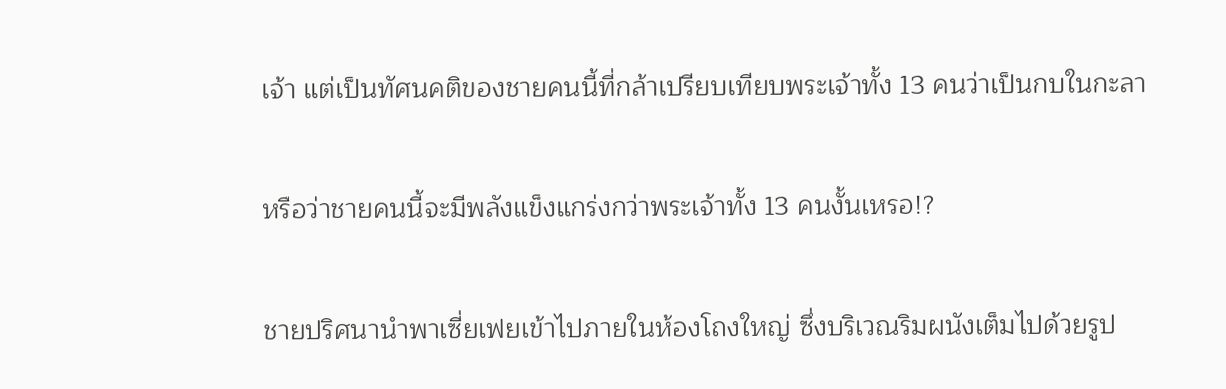เจ้า แต่เป็นทัศนคติของชายคนนี้ที่กล้าเปรียบเทียบพระเจ้าทั้ง 13 คนว่าเป็นกบในกะลา

หรือว่าชายคนนี้จะมีพลังแข็งแกร่งกว่าพระเจ้าทั้ง 13 คนงั้นเหรอ!?

ชายปริศนานำพาเซี่ยเฟยเข้าไปภายในห้องโถงใหญ่ ซึ่งบริเวณริมผนังเต็มไปด้วยรูป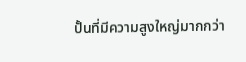ปั้นที่มีความสูงใหญ่มากกว่า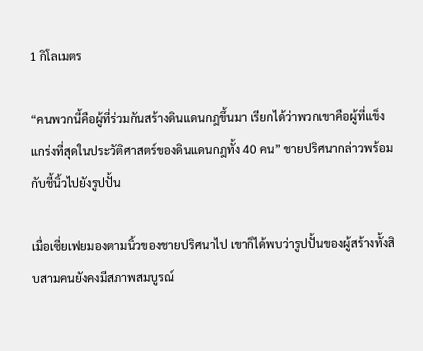1 กิโลเมตร

“คนพวกนี้คือผู้ที่ร่วมกันสร้างดินแดนกฎขึ้นมา เรียกได้ว่าพวกเขาคือผู้ที่แข็งแกร่งที่สุดในประวัติศาสตร์ของดินแดนกฎทั้ง 40 คน” ชายปริศนากล่าวพร้อมกับชี้นิ้วไปยังรูปปั้น

เมื่อเซี่ยเฟยมองตามนิ้วของชายปริศนาไป เขาก็ได้พบว่ารูปปั้นของผู้สร้างทั้งสิบสามคนยังคงมีสภาพสมบูรณ์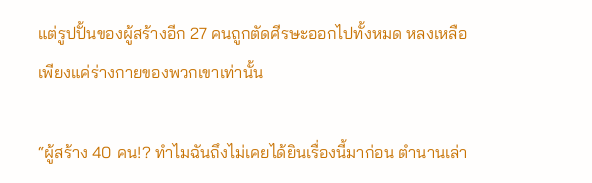แต่รูปปั้นของผู้สร้างอีก 27 คนถูกตัดศีรษะออกไปทั้งหมด หลงเหลือเพียงแค่ร่างกายของพวกเขาเท่านั้น

“ผู้สร้าง 40 คน!? ทำไมฉันถึงไม่เคยได้ยินเรื่องนี้มาก่อน ตำนานเล่า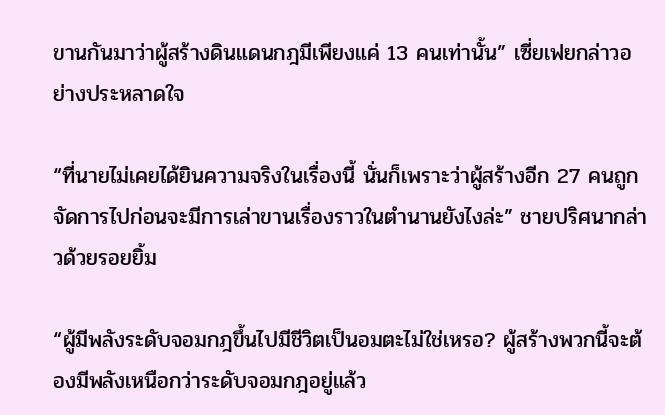ขานกันมาว่าผู้สร้างดินแดนกฎมีเพียงแค่ 13 คนเท่านั้น” เซี่ยเฟยกล่าวอย่างประหลาดใจ

“ที่นายไม่เคยได้ยินความจริงในเรื่องนี้ นั่นก็เพราะว่าผู้สร้างอีก 27 คนถูกจัดการไปก่อนจะมีการเล่าขานเรื่องราวในตำนานยังไงล่ะ” ชายปริศนากล่าวด้วยรอยยิ้ม

“ผู้มีพลังระดับจอมกฎขึ้นไปมีชีวิตเป็นอมตะไม่ใช่เหรอ? ผู้สร้างพวกนี้จะต้องมีพลังเหนือกว่าระดับจอมกฎอยู่แล้ว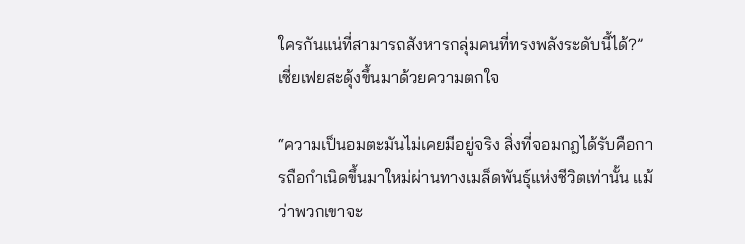ใครกันแน่ที่สามารถสังหารกลุ่มคนที่ทรงพลังระดับนี้ได้?” เซี่ยเฟยสะดุ้งขึ้นมาด้วยความตกใจ

“ความเป็นอมตะมันไม่เคยมีอยู่จริง สิ่งที่จอมกฎได้รับคือการถือกำเนิดขึ้นมาใหม่ผ่านทางเมล็ดพันธุ์แห่งชีวิตเท่านั้น แม้ว่าพวกเขาจะ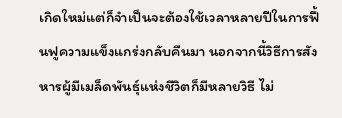เกิดใหม่แต่ก็จำเป็นจะต้องใช้เวลาหลายปีในการฟื้นฟูความแข็งแกร่งกลับคืนมา นอกจากนี้วิธีการสังหารผู้มีเมล็ดพันธุ์แห่งชีวิตก็มีหลายวิธี ไม่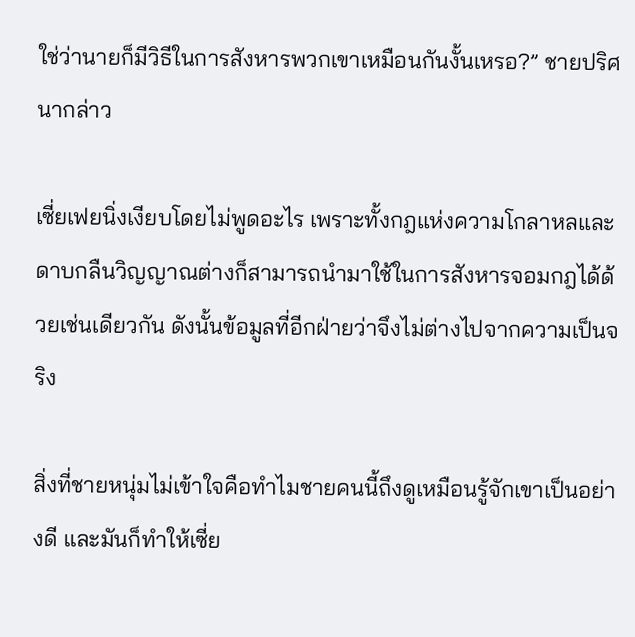ใช่ว่านายก็มีวิธีในการสังหารพวกเขาเหมือนกันงั้นเหรอ?” ชายปริศนากล่าว

เซี่ยเฟยนิ่งเงียบโดยไม่พูดอะไร เพราะทั้งกฎแห่งความโกลาหลและดาบกลืนวิญญาณต่างก็สามารถนำมาใช้ในการสังหารจอมกฎได้ด้วยเช่นเดียวกัน ดังนั้นข้อมูลที่อีกฝ่ายว่าจึงไม่ต่างไปจากความเป็นจริง

สิ่งที่ชายหนุ่มไม่เข้าใจคือทำไมชายคนนี้ถึงดูเหมือนรู้จักเขาเป็นอย่างดี และมันก็ทำให้เซี่ย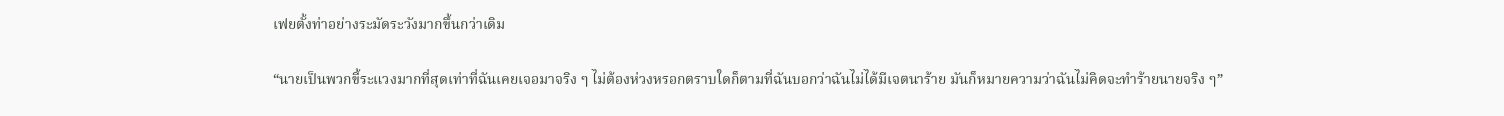เฟยตั้งท่าอย่างระมัดระวังมากขึ้นกว่าเดิม

“นายเป็นพวกขี้ระแวงมากที่สุดเท่าที่ฉันเคยเจอมาจริง ๆ ไม่ต้องห่วงหรอกตราบใดก็ตามที่ฉันบอกว่าฉันไม่ได้มีเจตนาร้าย มันก็หมายความว่าฉันไม่คิดจะทำร้ายนายจริง ๆ”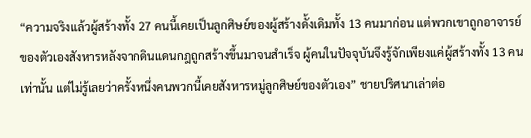“ความจริงแล้วผู้สร้างทั้ง 27 คนนี้เคยเป็นลูกศิษย์ของผู้สร้างดั้งเดิมทั้ง 13 คนมาก่อน แต่พวกเขาถูกอาจารย์ของตัวเองสังหารหลังจากดินแดนกฎถูกสร้างขึ้นมาจนสำเร็จ ผู้คนในปัจจุบันจึงรู้จักเพียงแค่ผู้สร้างทั้ง 13 คนเท่านั้น แต่ไม่รู้เลยว่าครั้งหนึ่งคนพวกนี้เคยสังหารหมู่ลูกศิษย์ของตัวเอง” ชายปริศนาเล่าต่อ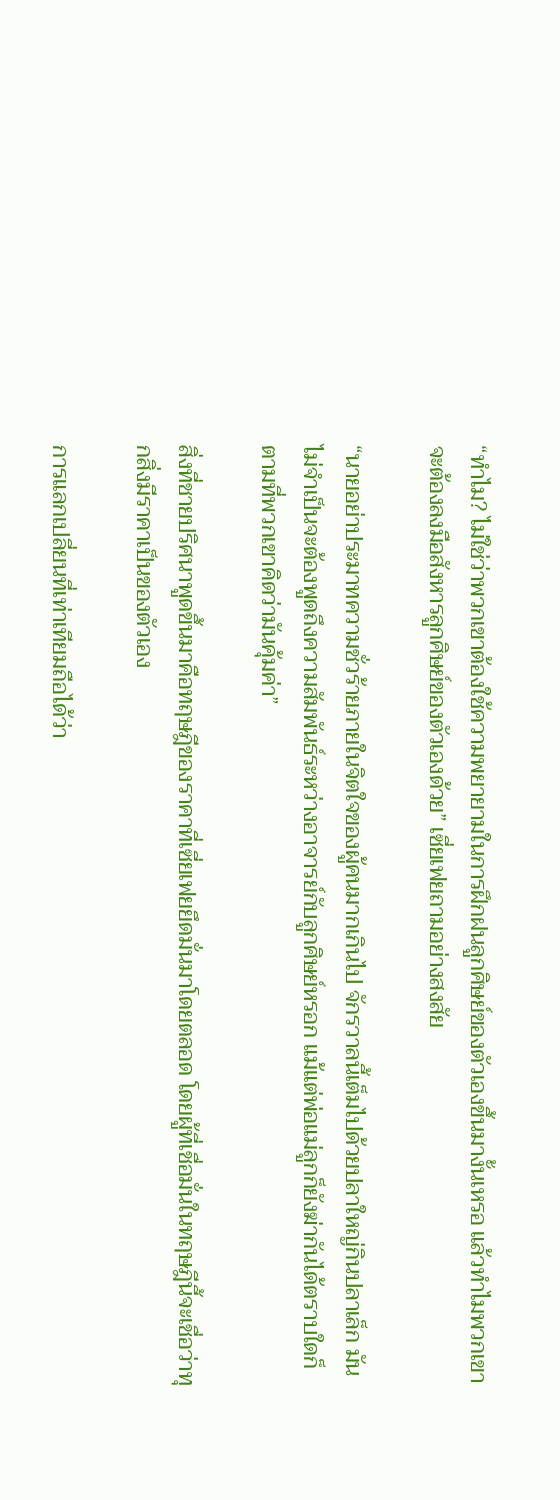“ทำไม? ไม่ใช่ว่าพวกเขาต้องใช้ความพยายามในการฝึกฝนลูกศิษย์ของตัวเองขึ้นมางั้นเหรอ แล้วทำไมพวกเขาจะต้องลงมือสังหารลูกศิษย์ของตัวเองด้วย” เซี่ยเฟยถามอย่างสงสัย

“นายอย่าประมาทความชั่วร้ายภายในจิตใจของผู้คนมากเกินไป จักรวาลนี้เต็มไปด้วยปลาใหญ่กินปลาเล็ก มันไม่จำเป็นจะต้องพูดถึงความสัมพันธ์ระหว่างอาจารย์กับลูกศิษย์หรอก แม้แต่พ่อแม่ลูกก็ยังฆ่ากันได้ตราบใดก็ตามที่พวกเขาคิดว่ามันคุ้มค่า”

สิ่งที่ชายปริศนาพูดขึ้นมาคือทฤษฎีของราคาที่เซี่ยเฟยยึดมั่นมาโดยตลอด โดยผู้ที่เชื่อมั่นในทฤษฎีนี้จะเชื่อว่าทุกสิ่งมีราคาเป็นของตัวเอง

การแลกเปลี่ยนที่เท่าเทียมถือได้ว่า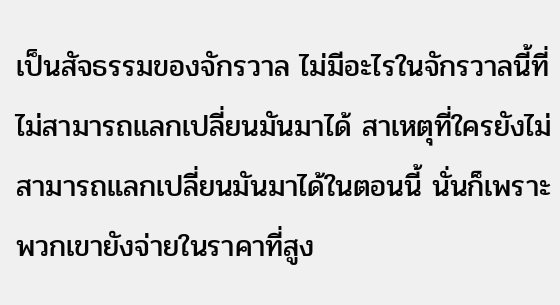เป็นสัจธรรมของจักรวาล ไม่มีอะไรในจักรวาลนี้ที่ไม่สามารถแลกเปลี่ยนมันมาได้ สาเหตุที่ใครยังไม่สามารถแลกเปลี่ยนมันมาได้ในตอนนี้ นั่นก็เพราะพวกเขายังจ่ายในราคาที่สูง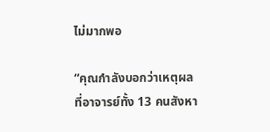ไม่มากพอ

“คุณกำลังบอกว่าเหตุผลที่อาจารย์ทั้ง 13 คนสังหา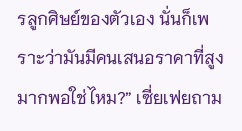รลูกศิษย์ของตัวเอง นั่นก็เพราะว่ามันมีคนเสนอราคาที่สูงมากพอใช่ไหม?” เซี่ยเฟยถาม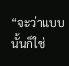“จะว่าแบบนั้นก็ใช่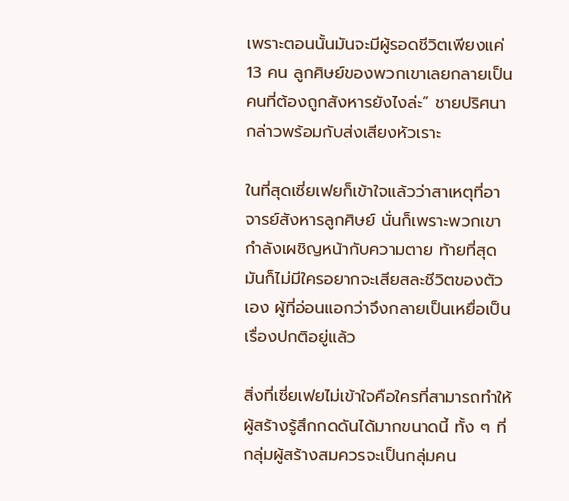เพราะตอนนั้นมันจะมีผู้รอดชีวิตเพียงแค่ 13 คน ลูกศิษย์ของพวกเขาเลยกลายเป็นคนที่ต้องถูกสังหารยังไงล่ะ” ชายปริศนากล่าวพร้อมกับส่งเสียงหัวเราะ

ในที่สุดเซี่ยเฟยก็เข้าใจแล้วว่าสาเหตุที่อาจารย์สังหารลูกศิษย์ นั่นก็เพราะพวกเขากำลังเผชิญหน้ากับความตาย ท้ายที่สุดมันก็ไม่มีใครอยากจะเสียสละชีวิตของตัวเอง ผู้ที่อ่อนแอกว่าจึงกลายเป็นเหยื่อเป็นเรื่องปกติอยู่แล้ว

สิ่งที่เซี่ยเฟยไม่เข้าใจคือใครที่สามารถทำให้ผู้สร้างรู้สึกกดดันได้มากขนาดนี้ ทั้ง ๆ ที่กลุ่มผู้สร้างสมควรจะเป็นกลุ่มคน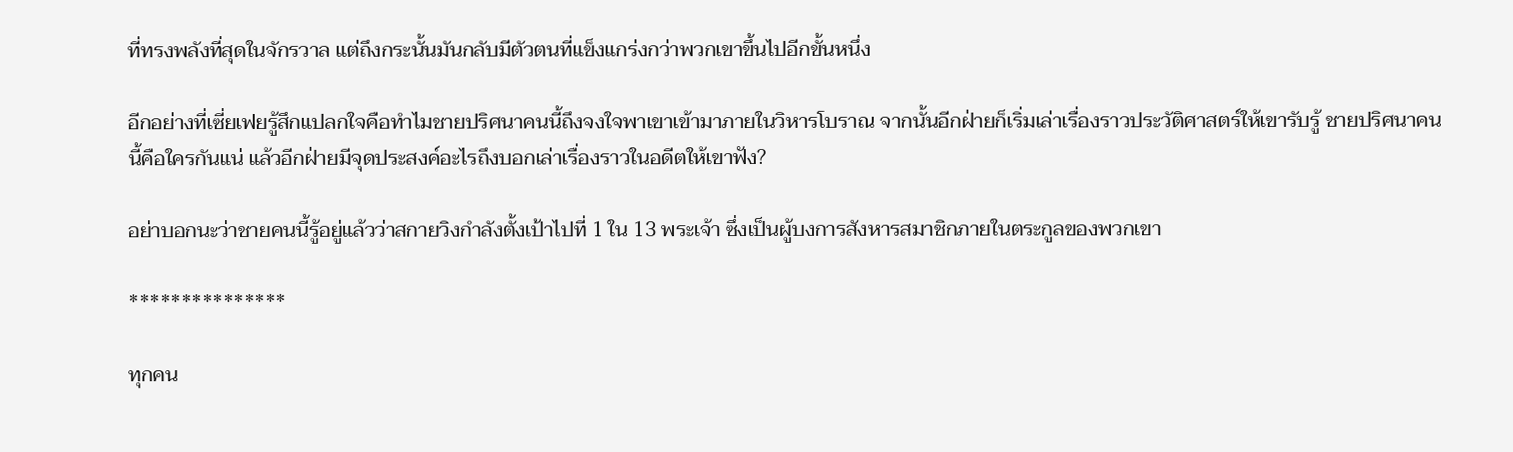ที่ทรงพลังที่สุดในจักรวาล แต่ถึงกระนั้นมันกลับมีตัวตนที่แข็งแกร่งกว่าพวกเขาขึ้นไปอีกขั้นหนึ่ง

อีกอย่างที่เซี่ยเฟยรู้สึกแปลกใจคือทำไมชายปริศนาคนนี้ถึงจงใจพาเขาเข้ามาภายในวิหารโบราณ จากนั้นอีกฝ่ายก็เริ่มเล่าเรื่องราวประวัติศาสตร์ให้เขารับรู้ ชายปริศนาคนนี้คือใครกันแน่ แล้วอีกฝ่ายมีจุดประสงค์อะไรถึงบอกเล่าเรื่องราวในอดีตให้เขาฟัง?

อย่าบอกนะว่าชายคนนี้รู้อยู่แล้วว่าสกายวิงกำลังตั้งเป้าไปที่ 1 ใน 13 พระเจ้า ซึ่งเป็นผู้บงการสังหารสมาชิกภายในตระกูลของพวกเขา

***************

ทุกคน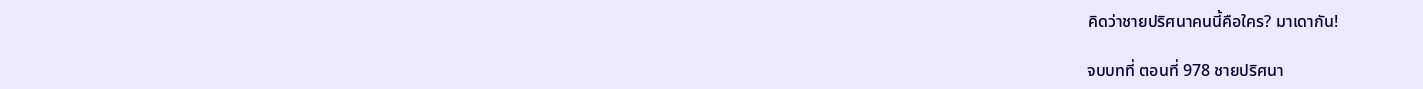คิดว่าชายปริศนาคนนี้คือใคร? มาเดากัน!

จบบทที่ ตอนที่ 978 ชายปริศนา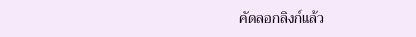คัดลอกลิงก์แล้ว